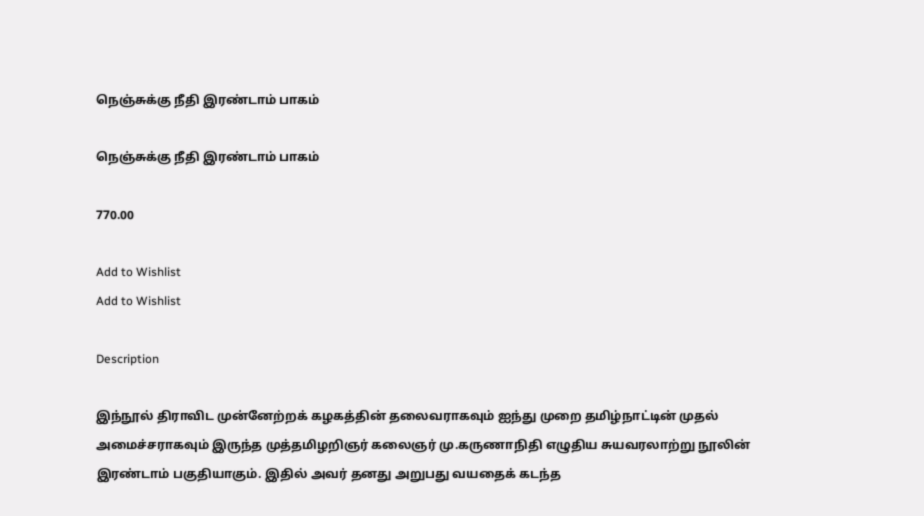நெஞ்சுக்கு நீதி இரண்டாம் பாகம்

நெஞ்சுக்கு நீதி இரண்டாம் பாகம்

770.00

Add to Wishlist
Add to Wishlist

Description

இந்நூல் திராவிட முன்னேற்றக் கழகத்தின் தலைவராகவும் ஐந்து முறை தமிழ்நாட்டின் முதல் அமைச்சராகவும் இருந்த முத்தமிழறிஞர் கலைஞர் மு.கருணாநிதி எழுதிய சுயவரலாற்று நூலின் இரண்டாம் பகுதியாகும். இதில் அவர் தனது அறுபது வயதைக் கடந்த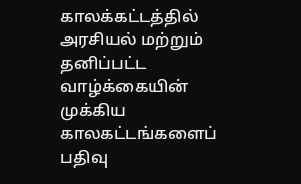காலக்கட்டத்தில் அரசியல் மற்றும் தனிப்பட்ட வாழ்க்கையின் முக்கிய காலகட்டங்களைப் பதிவு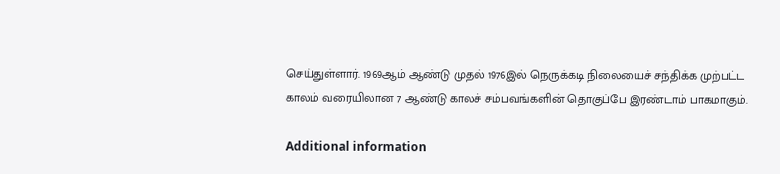செய்துள்ளார். 1969ஆம் ஆண்டு முதல் 1976இல் நெருக்கடி நிலையைச் சந்திக்க முற்பட்ட காலம் வரையிலான 7 ஆண்டு காலச் சம்பவங்களின் தொகுப்பே இரண்டாம் பாகமாகும்.

Additional information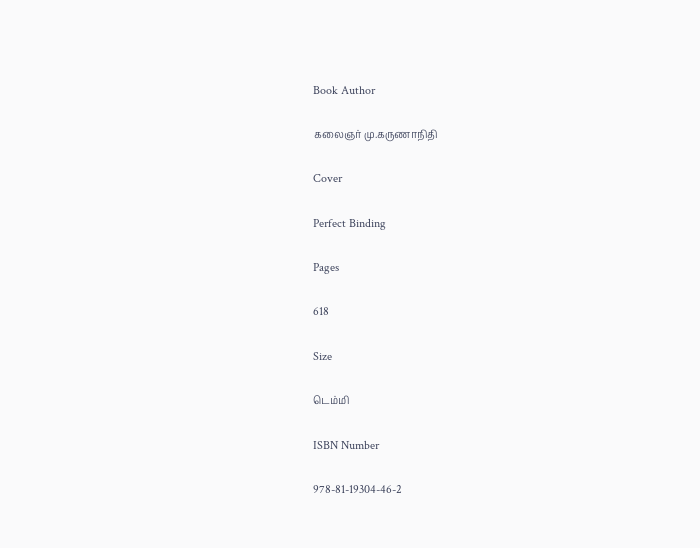Book Author

கலைஞர் மு.கருணாநிதி

Cover

Perfect Binding

Pages

618

Size

டெம்மி

ISBN Number

978-81-19304-46-2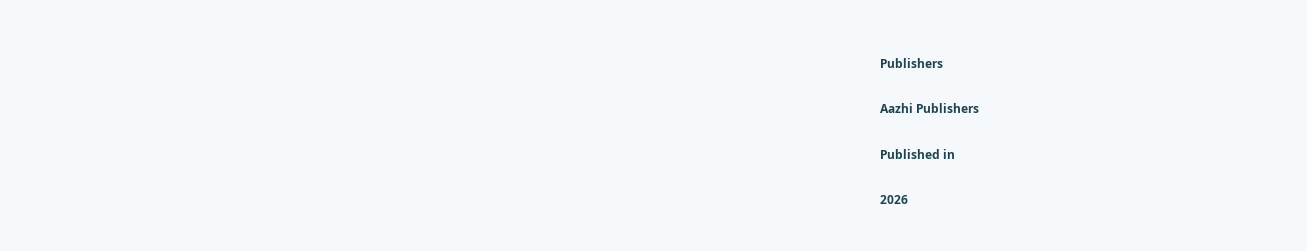Publishers

Aazhi Publishers

Published in

2026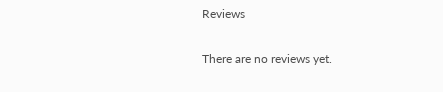Reviews

There are no reviews yet.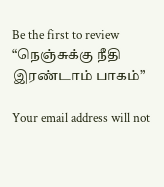Be the first to review “நெஞ்சுக்கு நீதி இரண்டாம் பாகம்”

Your email address will not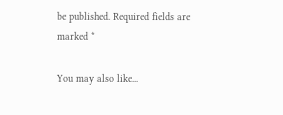be published. Required fields are marked *

You may also like...